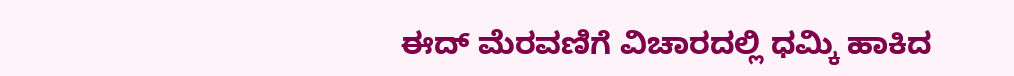ಈದ್ ಮೆರವಣಿಗೆ ವಿಚಾರದಲ್ಲಿ ಧಮ್ಕಿ ಹಾಕಿದ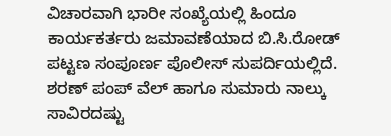ವಿಚಾರವಾಗಿ ಭಾರೀ ಸಂಖ್ಯೆಯಲ್ಲಿ ಹಿಂದೂ ಕಾರ್ಯಕರ್ತರು ಜಮಾವಣೆಯಾದ ಬಿ.ಸಿ.ರೋಡ್ ಪಟ್ಟಣ ಸಂಪೂರ್ಣ ಪೊಲೀಸ್ ಸುಪರ್ದಿಯಲ್ಲಿದೆ. ಶರಣ್ ಪಂಪ್ ವೆಲ್ ಹಾಗೂ ಸುಮಾರು ನಾಲ್ಕು ಸಾವಿರದಷ್ಟು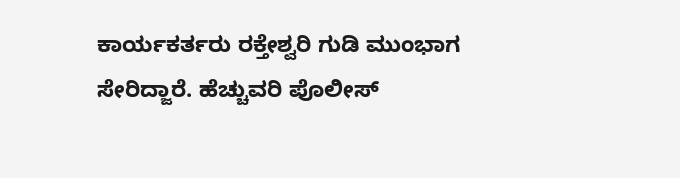ಕಾರ್ಯಕರ್ತರು ರಕ್ತೇಶ್ವರಿ ಗುಡಿ ಮುಂಭಾಗ ಸೇರಿದ್ಜಾರೆ. ಹೆಚ್ಚುವರಿ ಪೊಲೀಸ್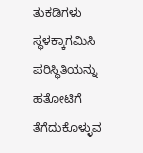ತುಕಡಿಗಳು ಸ್ಥಳಕ್ಕಾಗಮಿಸಿ ಪರಿಸ್ಥಿತಿಯನ್ನು ಹತೋಟಿಗೆ ತೆಗೆದುಕೊಳ್ಳುವ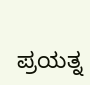ಪ್ರಯತ್ನ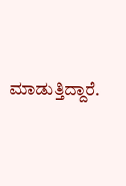ಮಾಡುತ್ತಿದ್ದಾರೆ.